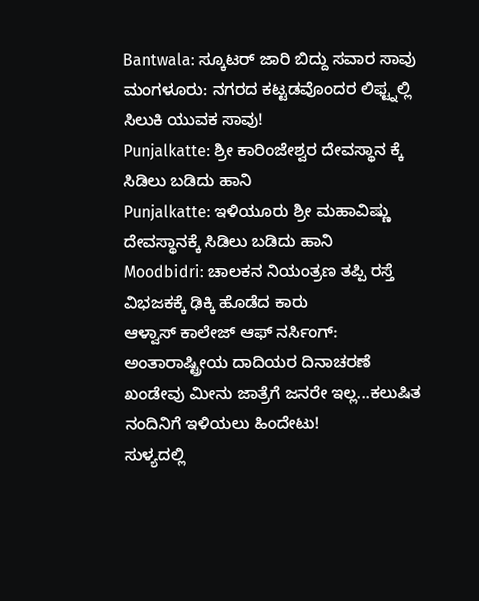Bantwala: ಸ್ಕೂಟರ್ ಜಾರಿ ಬಿದ್ದು ಸವಾರ ಸಾವು
ಮಂಗಳೂರು: ನಗರದ ಕಟ್ಟಡವೊಂದರ ಲಿಫ್ಟ್ನಲ್ಲಿ ಸಿಲುಕಿ ಯುವಕ ಸಾವು!
Punjalkatte: ಶ್ರೀ ಕಾರಿಂಜೇಶ್ವರ ದೇವಸ್ಥಾನ ಕ್ಕೆ ಸಿಡಿಲು ಬಡಿದು ಹಾನಿ
Punjalkatte: ಇಳಿಯೂರು ಶ್ರೀ ಮಹಾವಿಷ್ಣು ದೇವಸ್ಥಾನಕ್ಕೆ ಸಿಡಿಲು ಬಡಿದು ಹಾನಿ
Moodbidri: ಚಾಲಕನ ನಿಯಂತ್ರಣ ತಪ್ಪಿ ರಸ್ತೆ ವಿಭಜಕಕ್ಕೆ ಢಿಕ್ಕಿ ಹೊಡೆದ ಕಾರು
ಆಳ್ವಾಸ್ ಕಾಲೇಜ್ ಆಫ್ ನರ್ಸಿಂಗ್: ಅಂತಾರಾಷ್ಟ್ರೀಯ ದಾದಿಯರ ದಿನಾಚರಣೆ
ಖಂಡೇವು ಮೀನು ಜಾತ್ರೆಗೆ ಜನರೇ ಇಲ್ಲ...ಕಲುಷಿತ ನಂದಿನಿಗೆ ಇಳಿಯಲು ಹಿಂದೇಟು!
ಸುಳ್ಯದಲ್ಲಿ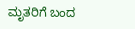ಮೃತರಿಗೆ ಬಂದ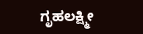ಗೃಹಲಕ್ಷ್ಮೀ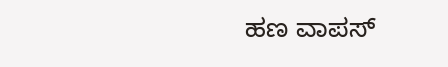ಹಣ ವಾಪಸ್